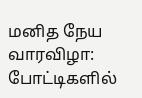மனித நேய வாரவிழா: போட்டிகளில்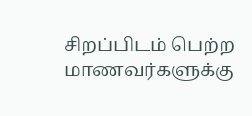சிறப்பிடம் பெற்ற மாணவர்களுக்கு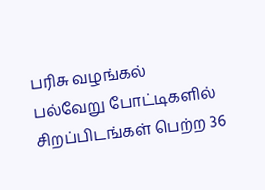பரிசு வழங்கல்
பல்வேறு போட்டிகளில் சிறப்பிடங்கள் பெற்ற 36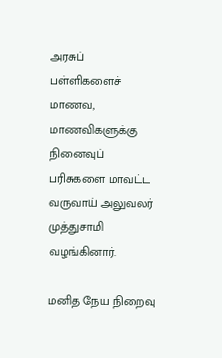அரசுப் பள்ளிகளைச் மாணவ, மாணவிகளுக்கு நினைவுப் பரிசுகளை மாவட்ட வருவாய் அலுவலர் முத்துசாமி வழங்கினார்.

மனித நேய நிறைவு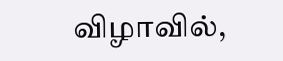விழாவில்,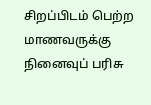சிறப்பிடம் பெற்ற மாணவருக்கு நினைவுப் பரிசு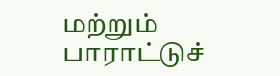மற்றும் பாராட்டுச்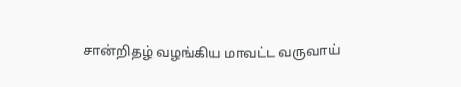சான்றிதழ் வழங்கிய மாவட்ட வருவாய்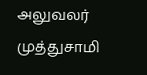அலுவலர் முத்துசாமி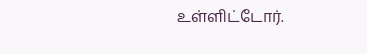உள்ளிட்டோர்.